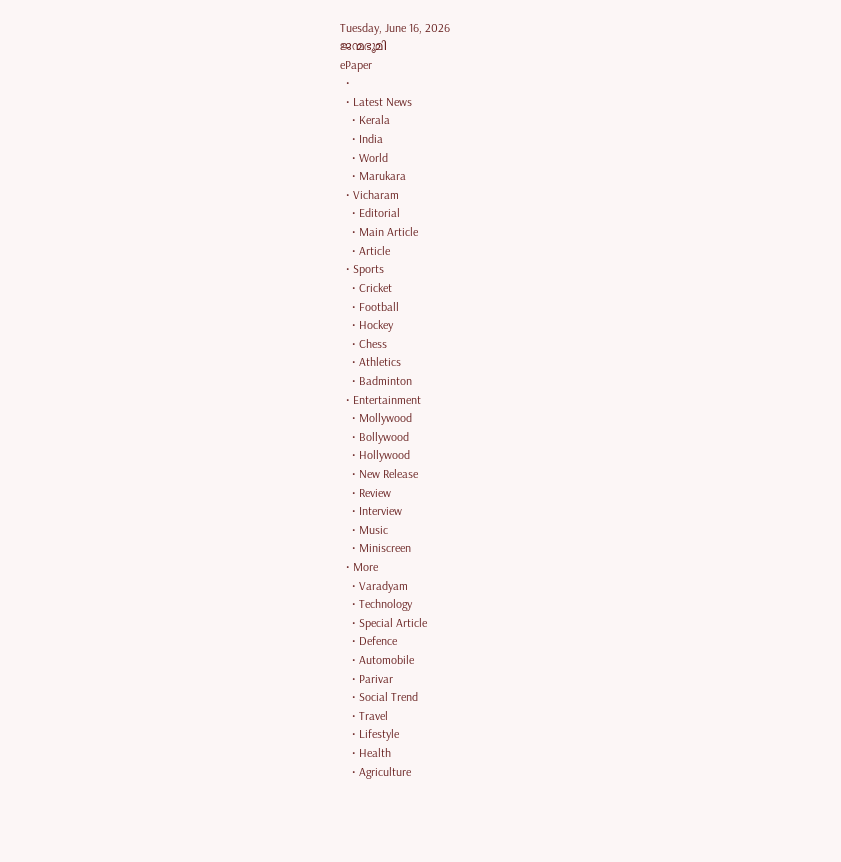Tuesday, June 16, 2026
ജന്മഭൂമി
ePaper
  •
  • Latest News
    • Kerala
    • India
    • World
    • Marukara
  • Vicharam
    • Editorial
    • Main Article
    • Article
  • Sports
    • Cricket
    • Football
    • Hockey
    • Chess
    • Athletics
    • Badminton
  • Entertainment
    • Mollywood
    • Bollywood
    • Hollywood
    • New Release
    • Review
    • Interview
    • Music
    • Miniscreen
  • More
    • Varadyam
    • Technology
    • Special Article
    • Defence
    • Automobile
    • Parivar
    • Social Trend
    • Travel
    • Lifestyle
    • Health
    • Agriculture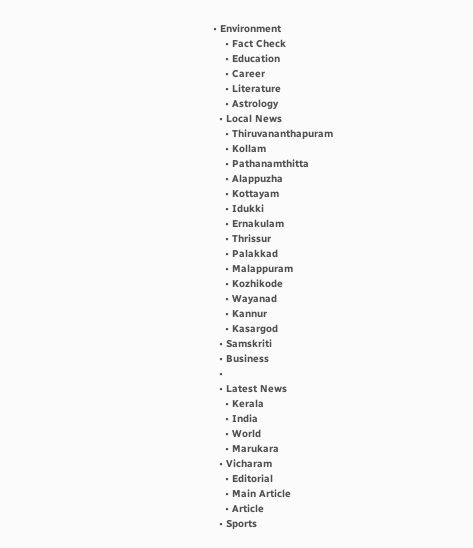• Environment
    • Fact Check
    • Education
    • Career
    • Literature
    • Astrology
  • Local News
    • Thiruvananthapuram
    • Kollam
    • Pathanamthitta
    • Alappuzha
    • Kottayam
    • Idukki
    • Ernakulam
    • Thrissur
    • Palakkad
    • Malappuram
    • Kozhikode
    • Wayanad
    • Kannur
    • Kasargod
  • Samskriti
  • Business
  •
  • Latest News
    • Kerala
    • India
    • World
    • Marukara
  • Vicharam
    • Editorial
    • Main Article
    • Article
  • Sports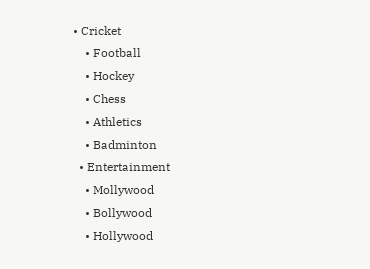• Cricket
    • Football
    • Hockey
    • Chess
    • Athletics
    • Badminton
  • Entertainment
    • Mollywood
    • Bollywood
    • Hollywood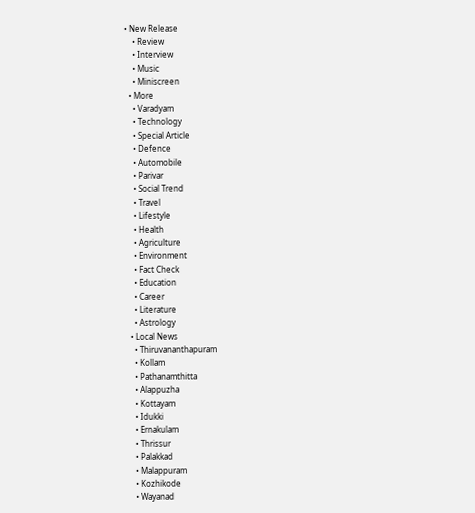• New Release
    • Review
    • Interview
    • Music
    • Miniscreen
  • More
    • Varadyam
    • Technology
    • Special Article
    • Defence
    • Automobile
    • Parivar
    • Social Trend
    • Travel
    • Lifestyle
    • Health
    • Agriculture
    • Environment
    • Fact Check
    • Education
    • Career
    • Literature
    • Astrology
  • Local News
    • Thiruvananthapuram
    • Kollam
    • Pathanamthitta
    • Alappuzha
    • Kottayam
    • Idukki
    • Ernakulam
    • Thrissur
    • Palakkad
    • Malappuram
    • Kozhikode
    • Wayanad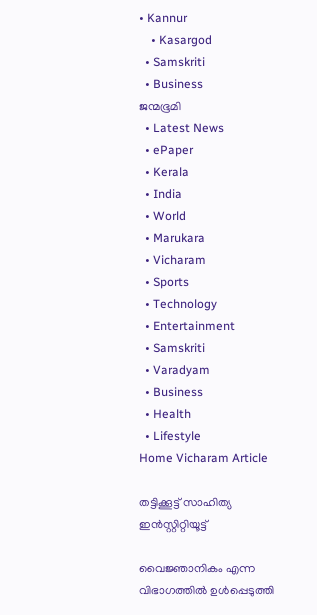• Kannur
    • Kasargod
  • Samskriti
  • Business
ജന്മഭൂമി
  • Latest News
  • ePaper
  • Kerala
  • India
  • World
  • Marukara
  • Vicharam
  • Sports
  • Technology
  • Entertainment
  • Samskriti
  • Varadyam
  • Business
  • Health
  • Lifestyle
Home Vicharam Article

തട്ടിക്കൂട്ട് സാഹിത്യ ഇന്‍സ്റ്റിറ്റിയൂട്ട്

വൈജ്ഞാനികം എന്ന വിഭാഗത്തില്‍ ഉള്‍പ്പെടുത്തി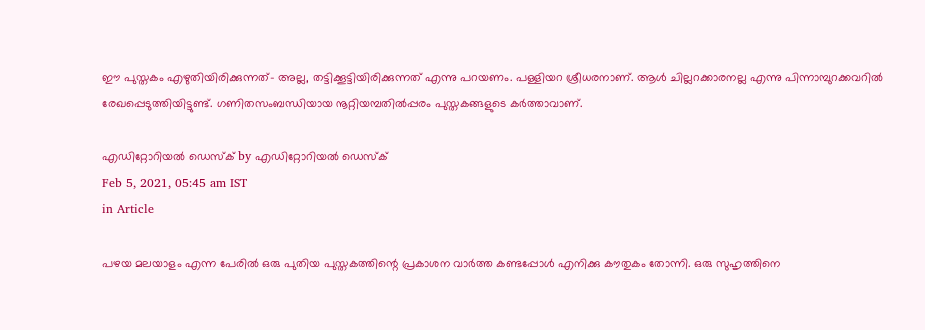ഈ പുസ്തകം എഴുതിയിരിക്കുന്നത്- അല്ല, തട്ടിക്കൂട്ടിയിരിക്കുന്നത് എന്നു പറയണം. പള്ളിയറ ശ്രീധരനാണ്. ആള്‍ ചില്ലറക്കാരനല്ല എന്നു പിന്നാമ്പുറക്കവറില്‍ രേഖപ്പെടുത്തിയിട്ടുണ്ട്. ഗണിതസംബന്ധിയായ നൂറ്റിയമ്പതില്‍പ്പരം പുസ്തകങ്ങളുടെ കര്‍ത്താവാണ്.

എഡിറ്റോറിയൽ ഡെസ്ക് by എഡിറ്റോറിയൽ ഡെസ്ക്
Feb 5, 2021, 05:45 am IST
in Article

പഴയ മലയാളം എന്ന പേരില്‍ ഒരു പുതിയ പുസ്തകത്തിന്റെ പ്രകാശന വാര്‍ത്ത കണ്ടപ്പോള്‍ എനിക്കു കൗതുകം തോന്നി. ഒരു സുഹൃത്തിനെ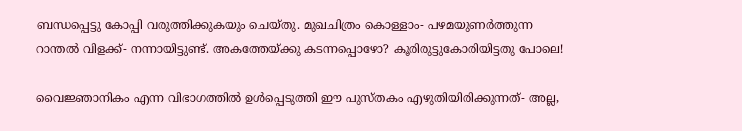ബന്ധപ്പെട്ടു കോപ്പി വരുത്തിക്കുകയും ചെയ്തു. മുഖചിത്രം കൊള്ളാം- പഴമയുണര്‍ത്തുന്ന റാന്തല്‍ വിളക്ക്- നന്നായിട്ടുണ്ട്. അകത്തേയ്‌ക്കു കടന്നപ്പൊഴോ? കൂരിരുട്ടുകോരിയിട്ടതു പോലെ!

വൈജ്ഞാനികം എന്ന വിഭാഗത്തില്‍ ഉള്‍പ്പെടുത്തി ഈ പുസ്തകം എഴുതിയിരിക്കുന്നത്- അല്ല,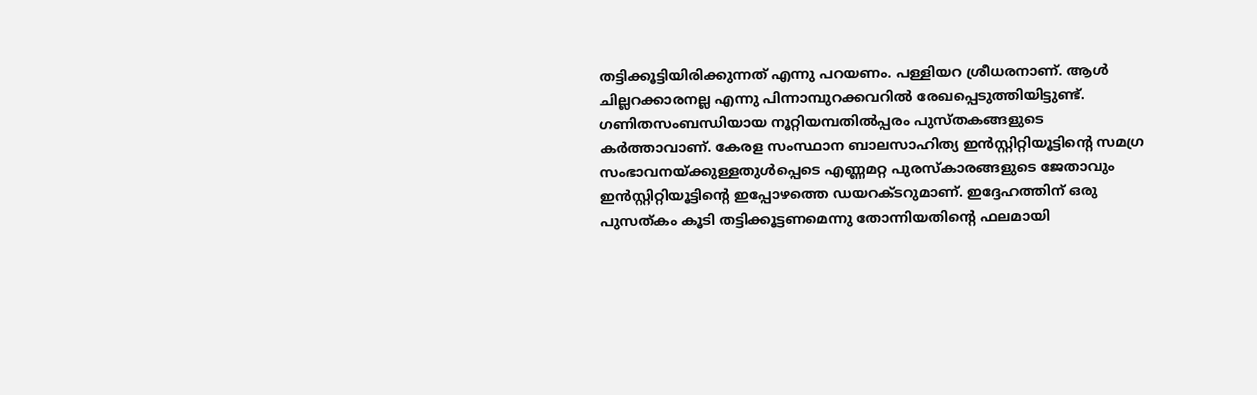തട്ടിക്കൂട്ടിയിരിക്കുന്നത് എന്നു പറയണം. പള്ളിയറ ശ്രീധരനാണ്. ആള്‍ ചില്ലറക്കാരനല്ല എന്നു പിന്നാമ്പുറക്കവറില്‍ രേഖപ്പെടുത്തിയിട്ടുണ്ട്. ഗണിതസംബന്ധിയായ നൂറ്റിയമ്പതില്‍പ്പരം പുസ്തകങ്ങളുടെ കര്‍ത്താവാണ്. കേരള സംസ്ഥാന ബാലസാഹിത്യ ഇന്‍സ്റ്റിറ്റിയൂട്ടിന്റെ സമഗ്ര സംഭാവനയ്‌ക്കുള്ളതുള്‍പ്പെടെ എണ്ണമറ്റ പുരസ്‌കാരങ്ങളുടെ ജേതാവും ഇന്‍സ്റ്റിറ്റിയൂട്ടിന്റെ ഇപ്പോഴത്തെ ഡയറക്ടറുമാണ്. ഇദ്ദേഹത്തിന് ഒരു പുസത്കം കൂടി തട്ടിക്കൂട്ടണമെന്നു തോന്നിയതിന്റെ ഫലമായി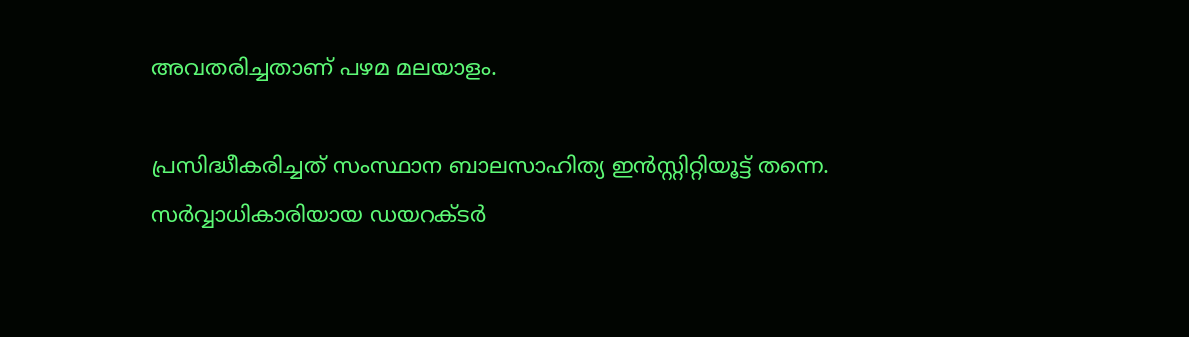അവതരിച്ചതാണ് പഴമ മലയാളം.

പ്രസിദ്ധീകരിച്ചത് സംസ്ഥാന ബാലസാഹിത്യ ഇന്‍സ്റ്റിറ്റിയൂട്ട് തന്നെ. സര്‍വ്വാധികാരിയായ ഡയറക്ടര്‍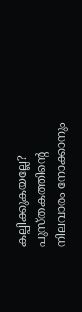കല്പിക്കുകയല്ലേ? പുസ്തകത്തിന്റെ നിലവാരം നോക്കാനും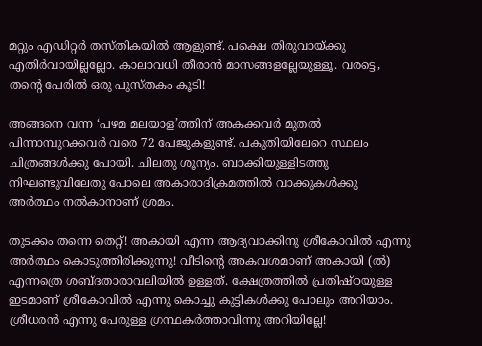മറ്റും എഡിറ്റര്‍ തസ്തികയില്‍ ആളുണ്ട്. പക്ഷെ തിരുവായ്‌ക്കു എതിര്‍വായില്ലല്ലോ. കാലാവധി തീരാന്‍ മാസങ്ങളല്ലേയുള്ളൂ. വരട്ടെ, തന്റെ പേരില്‍ ഒരു പുസ്തകം കൂടി!

അങ്ങനെ വന്ന ‘പഴമ മലയാള’ത്തിന് അകക്കവര്‍ മുതല്‍ പിന്നാമ്പുറക്കവര്‍ വരെ 72 പേജുകളുണ്ട്. പകുതിയിലേറെ സ്ഥലം ചിത്രങ്ങള്‍ക്കു പോയി. ചിലതു ശൂന്യം. ബാക്കിയുള്ളിടത്തു നിഘണ്ടുവിലേതു പോലെ അകാരാദിക്രമത്തില്‍ വാക്കുകള്‍ക്കു അര്‍ത്ഥം നല്‍കാനാണ് ശ്രമം.

തുടക്കം തന്നെ തെറ്റ്! അകായി എന്ന ആദ്യവാക്കിനു ശ്രീകോവില്‍ എന്നു അര്‍ത്ഥം കൊടുത്തിരിക്കുന്നു! വീടിന്റെ അകവശമാണ് അകായി (ല്‍) എന്നത്രെ ശബ്ദതാരാവലിയില്‍ ഉള്ളത്. ക്ഷേത്രത്തില്‍ പ്രതിഷ്ഠയുള്ള ഇടമാണ് ശ്രീകോവില്‍ എന്നു കൊച്ചു കുട്ടികള്‍ക്കു പോലും അറിയാം. ശ്രീധരന്‍ എന്നു പേരുള്ള ഗ്രന്ഥകര്‍ത്താവിന്നു അറിയില്ലേ!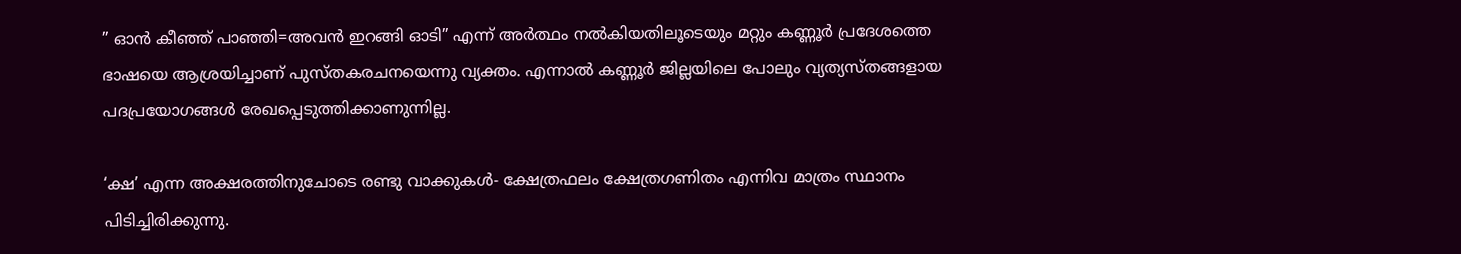” ഓന്‍ കീഞ്ഞ് പാഞ്ഞി=അവന്‍ ഇറങ്ങി ഓടി” എന്ന് അര്‍ത്ഥം നല്‍കിയതിലൂടെയും മറ്റും കണ്ണൂര്‍ പ്രദേശത്തെ ഭാഷയെ ആശ്രയിച്ചാണ് പുസ്തകരചനയെന്നു വ്യക്തം. എന്നാല്‍ കണ്ണൂര്‍ ജില്ലയിലെ പോലും വ്യത്യസ്തങ്ങളായ പദപ്രയോഗങ്ങള്‍ രേഖപ്പെടുത്തിക്കാണുന്നില്ല.

‘ക്ഷ’ എന്ന അക്ഷരത്തിനുചോടെ രണ്ടു വാക്കുകള്‍- ക്ഷേത്രഫലം ക്ഷേത്രഗണിതം എന്നിവ മാത്രം സ്ഥാനം പിടിച്ചിരിക്കുന്നു.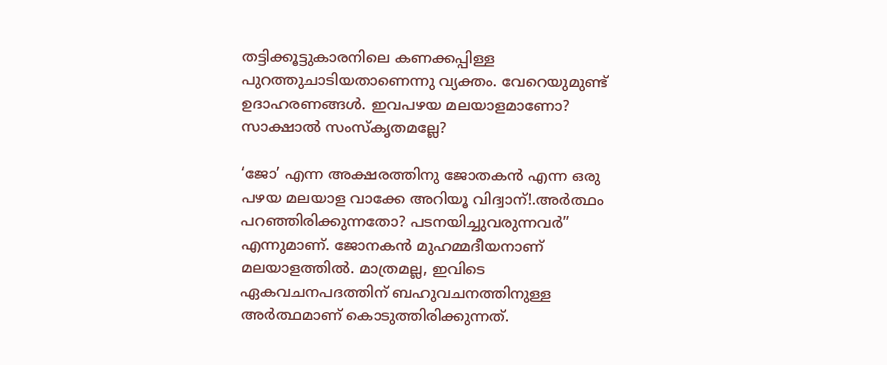തട്ടിക്കൂട്ടുകാരനിലെ കണക്കപ്പിള്ള പുറത്തുചാടിയതാണെന്നു വ്യക്തം. വേറെയുമുണ്ട് ഉദാഹരണങ്ങള്‍. ഇവപഴയ മലയാളമാണോ? സാക്ഷാല്‍ സംസ്‌കൃതമല്ലേ?

‘ജോ’ എന്ന അക്ഷരത്തിനു ജോതകന്‍ എന്ന ഒരു പഴയ മലയാള വാക്കേ അറിയൂ വിദ്വാന്!.അര്‍ത്ഥം പറഞ്ഞിരിക്കുന്നതോ? പടനയിച്ചുവരുന്നവര്‍” എന്നുമാണ്. ജോനകന്‍ മുഹമ്മദീയനാണ് മലയാളത്തില്‍. മാത്രമല്ല, ഇവിടെ ഏകവചനപദത്തിന് ബഹുവചനത്തിനുള്ള അര്‍ത്ഥമാണ് കൊടുത്തിരിക്കുന്നത്.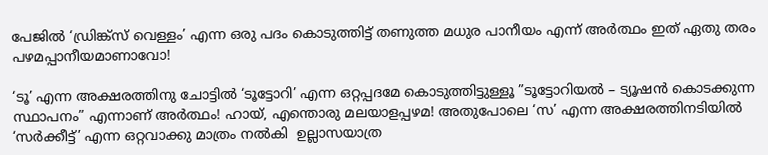പേജില്‍ ‘ഡ്രിങ്ക്‌സ് വെള്ളം’ എന്ന ഒരു പദം കൊടുത്തിട്ട് തണുത്ത മധുര പാനീയം എന്ന് അര്‍ത്ഥം ഇത് ഏതു തരം പഴമപ്പാനീയമാണാവോ!

‘ടൂ’ എന്ന അക്ഷരത്തിനു ചോട്ടില്‍ ‘ടൂട്ടോറി’ എന്ന ഒറ്റപ്പദമേ കൊടുത്തിട്ടുള്ളൂ ”ടൂട്ടോറിയല്‍ – ട്യൂഷന്‍ കൊടക്കുന്ന സ്ഥാപനം” എന്നാണ് അര്‍ത്ഥം! ഹായ്, എന്തൊരു മലയാളപ്പഴമ! അതുപോലെ ‘സ’ എന്ന അക്ഷരത്തിനടിയില്‍ ‘സര്‍ക്കീട്ട്’ എന്ന ഒറ്റവാക്കു മാത്രം നല്‍കി  ഉല്ലാസയാത്ര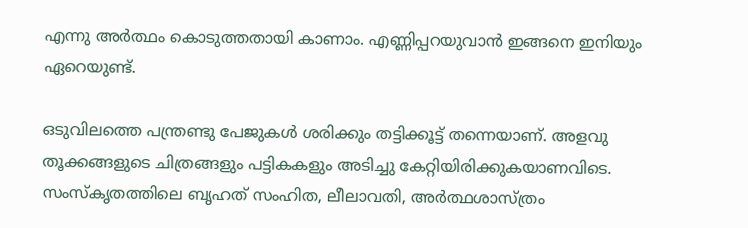എന്നു അര്‍ത്ഥം കൊടുത്തതായി കാണാം. എണ്ണിപ്പറയുവാന്‍ ഇങ്ങനെ ഇനിയും ഏറെയുണ്ട്.

ഒടുവിലത്തെ പന്ത്രണ്ടു പേജുകള്‍ ശരിക്കും തട്ടിക്കൂട്ട് തന്നെയാണ്. അളവു തൂക്കങ്ങളുടെ ചിത്രങ്ങളും പട്ടികകളും അടിച്ചു കേറ്റിയിരിക്കുകയാണവിടെ. സംസ്‌കൃതത്തിലെ ബൃഹത് സംഹിത, ലീലാവതി, അര്‍ത്ഥശാസ്ത്രം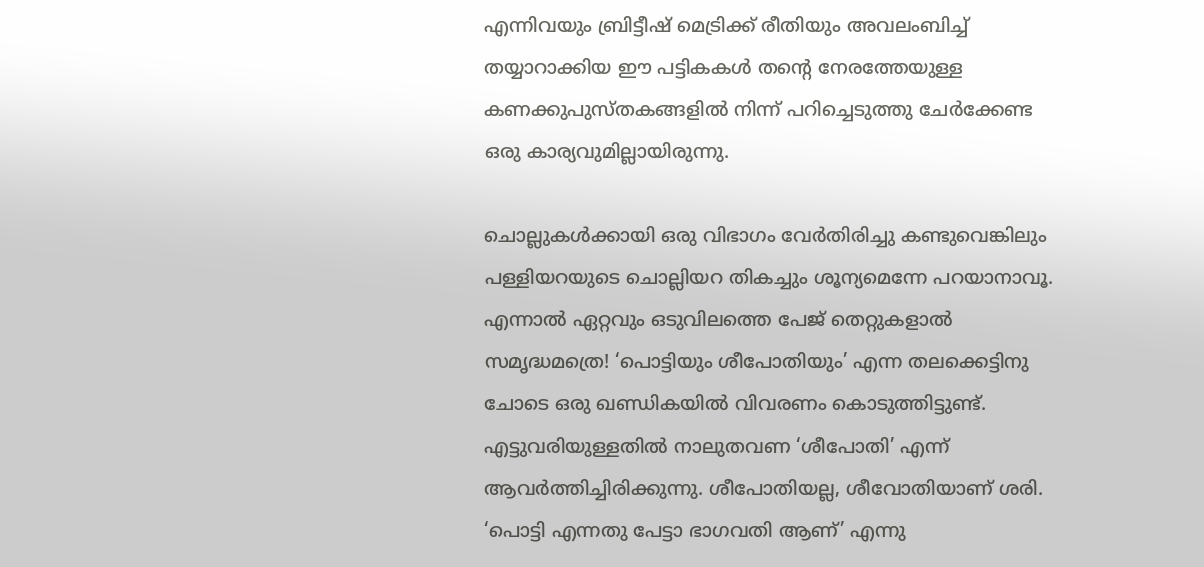എന്നിവയും ബ്രിട്ടീഷ് മെട്രിക്ക് രീതിയും അവലംബിച്ച് തയ്യാറാക്കിയ ഈ പട്ടികകള്‍ തന്റെ നേരത്തേയുള്ള കണക്കുപുസ്തകങ്ങളില്‍ നിന്ന് പറിച്ചെടുത്തു ചേര്‍ക്കേണ്ട ഒരു കാര്യവുമില്ലായിരുന്നു.

ചൊല്ലുകള്‍ക്കായി ഒരു വിഭാഗം വേര്‍തിരിച്ചു കണ്ടുവെങ്കിലും പള്ളിയറയുടെ ചൊല്ലിയറ തികച്ചും ശൂന്യമെന്നേ പറയാനാവൂ. എന്നാല്‍ ഏറ്റവും ഒടുവിലത്തെ പേജ് തെറ്റുകളാല്‍ സമൃദ്ധമത്രെ! ‘പൊട്ടിയും ശീപോതിയും’ എന്ന തലക്കെട്ടിനു ചോടെ ഒരു ഖണ്ഡികയില്‍ വിവരണം കൊടുത്തിട്ടുണ്ട്. എട്ടുവരിയുള്ളതില്‍ നാലുതവണ ‘ശീപോതി’ എന്ന് ആവര്‍ത്തിച്ചിരിക്കുന്നു. ശീപോതിയല്ല, ശീവോതിയാണ് ശരി. ‘പൊട്ടി എന്നതു പേട്ടാ ഭാഗവതി ആണ്’ എന്നു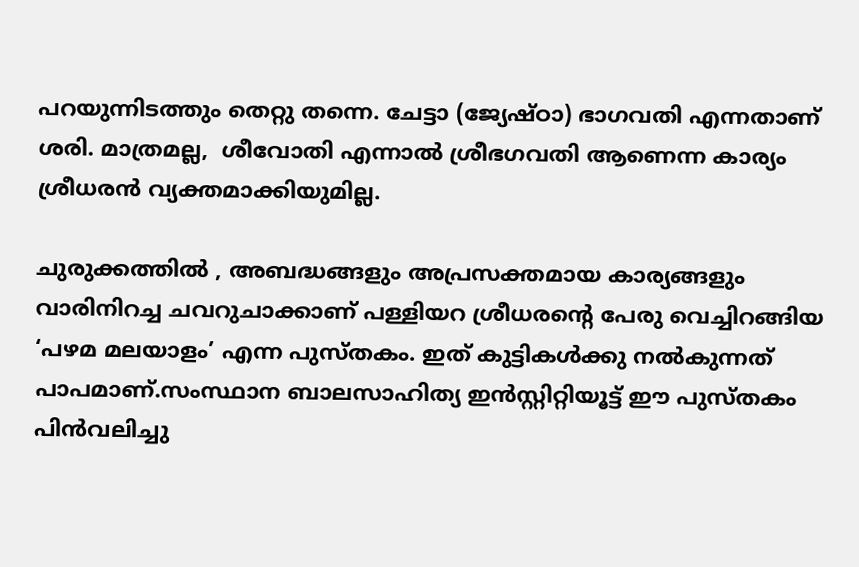പറയുന്നിടത്തും തെറ്റു തന്നെ. ചേട്ടാ (ജ്യേഷ്ഠാ) ഭാഗവതി എന്നതാണ് ശരി. മാത്രമല്ല,  ശീവോതി എന്നാല്‍ ശ്രീഭഗവതി ആണെന്ന കാര്യം ശ്രീധരന്‍ വ്യക്തമാക്കിയുമില്ല.

ചുരുക്കത്തില്‍ , അബദ്ധങ്ങളും അപ്രസക്തമായ കാര്യങ്ങളും വാരിനിറച്ച ചവറുചാക്കാണ് പള്ളിയറ ശ്രീധരന്റെ പേരു വെച്ചിറങ്ങിയ ‘പഴമ മലയാളം’ എന്ന പുസ്തകം. ഇത് കുട്ടികള്‍ക്കു നല്‍കുന്നത് പാപമാണ്.സംസ്ഥാന ബാലസാഹിത്യ ഇന്‍സ്റ്റിറ്റിയൂട്ട് ഈ പുസ്തകം പിന്‍വലിച്ചു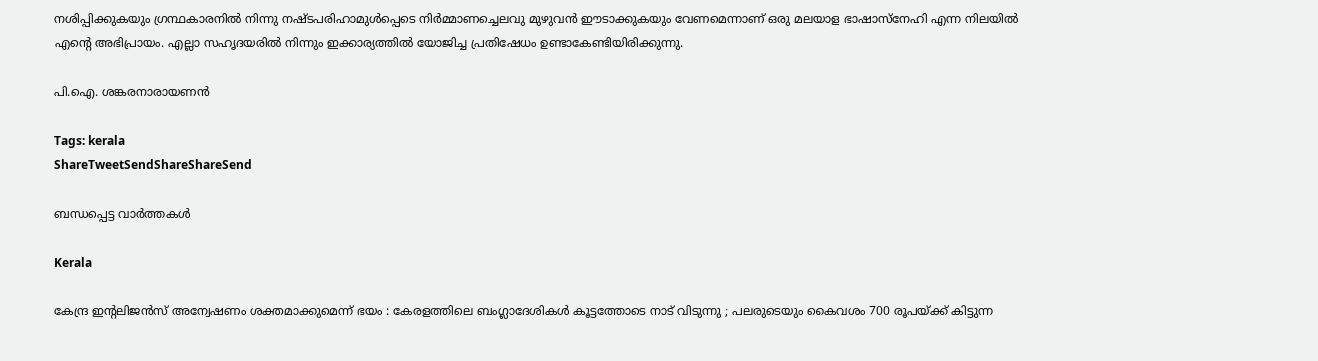നശിപ്പിക്കുകയും ഗ്രന്ഥകാരനില്‍ നിന്നു നഷ്ടപരിഹാമുള്‍പ്പെടെ നിര്‍മ്മാണച്ചെലവു മുഴുവന്‍ ഈടാക്കുകയും വേണമെന്നാണ് ഒരു മലയാള ഭാഷാസ്‌നേഹി എന്ന നിലയില്‍ എന്റെ അഭിപ്രായം. എല്ലാ സഹൃദയരില്‍ നിന്നും ഇക്കാര്യത്തില്‍ യോജിച്ച പ്രതിഷേധം ഉണ്ടാകേണ്ടിയിരിക്കുന്നു.

പി.ഐ. ശങ്കരനാരായണന്‍

Tags: kerala
ShareTweetSendShareShareSend

ബന്ധപ്പെട്ട വാര്‍ത്തകള്‍

Kerala

കേന്ദ്ര ഇന്റലിജൻസ് അന്വേഷണം ശക്തമാക്കുമെന്ന് ഭയം : കേരളത്തിലെ ബംഗ്ലാദേശികൾ കൂട്ടത്തോടെ നാട് വിടുന്നു ; പലരുടെയും കൈവശം 700 രൂപയ്‌ക്ക് കിട്ടുന്ന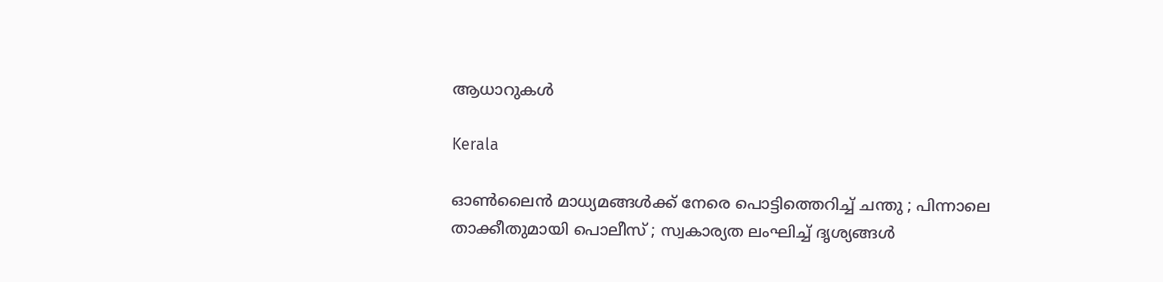ആധാറുകൾ

Kerala

ഓൺലൈൻ മാധ്യമങ്ങൾക്ക് നേരെ പൊട്ടിത്തെറിച്ച് ചന്തു ; പിന്നാലെ താക്കീതുമായി പൊലീസ് ; സ്വകാര്യത ലംഘിച്ച് ദൃശ്യങ്ങൾ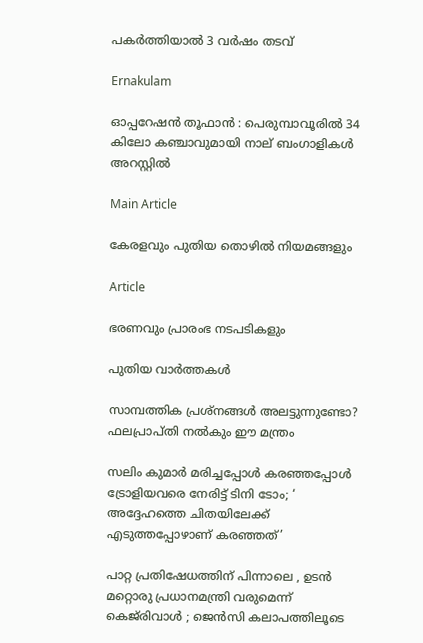പകർത്തിയാൽ 3 വർഷം തടവ്

Ernakulam

ഓപ്പറേഷൻ തൂഫാൻ : പെരുമ്പാവൂരിൽ 34 കിലോ കഞ്ചാവുമായി നാല് ബംഗാളികൾ അറസ്റ്റിൽ

Main Article

കേരളവും പുതിയ തൊഴില്‍ നിയമങ്ങളും

Article

ഭരണവും പ്രാരംഭ നടപടികളും

പുതിയ വാര്‍ത്തകള്‍

സാമ്പത്തിക പ്രശ്നങ്ങൾ അലട്ടുന്നുണ്ടോ? ഫലപ്രാപ്തി നൽകും ഈ മന്ത്രം

സലിം കുമാര്‍ മരിച്ചപ്പോള്‍ കര‌ഞ്ഞപ്പോള്‍ ട്രോളിയവരെ നേരിട്ട് ടിനി ടോം; ‘ അദ്ദേഹത്തെ ചിതയിലേക്ക് എടുത്തപ്പോഴാണ് കരഞ്ഞത്’

പാറ്റ പ്രതിഷേധത്തിന് പിന്നാലെ , ഉടൻ മറ്റൊരു പ്രധാനമന്ത്രി വരുമെന്ന് കെജ്‌രിവാൾ ; ജെൻസി കലാപത്തിലൂടെ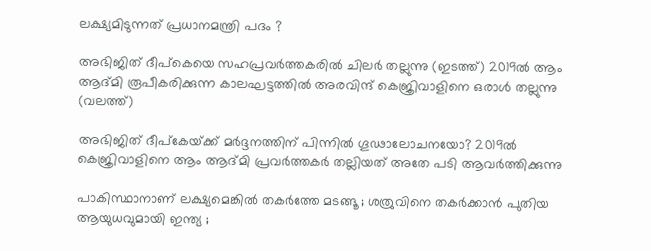ലക്ഷ്യമിടുന്നത് പ്രധാനമന്ത്രി പദം ?

അഭിജിത് ദീപ്കെയെ സഹപ്രവര്‍ത്തകരില്‍ ചിലര്‍ തല്ലുന്നു (ഇടത്ത്) 2019ല്‍ ആം ആദ്മി രൂപീകരിക്കുന്ന കാലഘട്ടത്തില്‍ അരവിന്ദ് കെജ്രിവാളിനെ ഒരാള്‍ തല്ലുന്നു (വലത്ത്)

അഭിജിത് ദീപ്കേയ്‌ക്ക് മര്‍ദ്ദനത്തിന് പിന്നില്‍ ഗൂഢാലോചനയോ? 2019ല്‍ കെജ്രിവാളിനെ ആം ആദ്മി പ്രവര്‍ത്തകര്‍ തല്ലിയത് അതേ പടി ആവര്‍ത്തിക്കുന്നു

പാകിസ്ഥാനാണ് ലക്ഷ്യമെങ്കിൽ തകർത്തേ മടങ്ങൂ ; ശത്രുവിനെ തകർക്കാൻ പുതിയ ആയുധവുമായി ഇന്ത്യ ;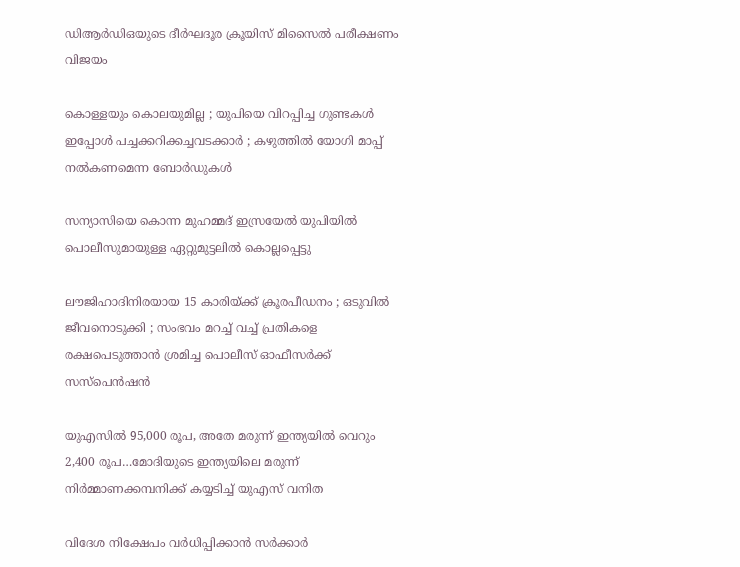ഡിആർഡിഒയുടെ ദീർഘദൂര ക്രൂയിസ് മിസൈൽ പരീക്ഷണം വിജയം

കൊള്ളയും കൊലയുമില്ല ; യുപിയെ വിറപ്പിച്ച ഗുണ്ടകൾ ഇപ്പോൾ പച്ചക്കറിക്കച്ചവടക്കാർ ; കഴുത്തിൽ യോഗി മാപ്പ് നൽകണമെന്ന ബോർഡുകൾ

സന്യാസിയെ കൊന്ന മുഹമ്മദ് ഇസ്രയേല്‍ യുപിയില്‍ പൊലീസുമായുള്ള ഏറ്റുമുട്ടലില്‍ കൊല്ലപ്പെട്ടു

ലൗജിഹാദിനിരയായ 15 കാരിയ്‌ക്ക് ക്രൂരപീഡനം ; ഒടുവിൽ ജീവനൊടുക്കി ; സംഭവം മറച്ച് വച്ച് പ്രതികളെ രക്ഷപെടുത്താൻ ശ്രമിച്ച പൊലീസ് ഓഫീസർക്ക് സസ്പെൻഷൻ

യുഎസില്‍ 95,000 രൂപ, അതേ മരുന്ന് ഇന്ത്യയില്‍ വെറും 2,400 രൂപ…മോദിയുടെ ഇന്ത്യയിലെ മരുന്ന് നിര്‍മ്മാണക്കമ്പനിക്ക് കയ്യടിച്ച് യുഎസ് വനിത

വിദേശ നിക്ഷേപം വർധിപ്പിക്കാൻ സർക്കാർ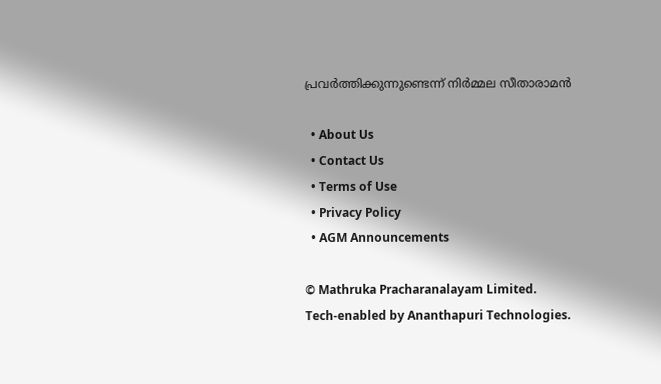പ്രവർത്തിക്കുന്നുണ്ടെന്ന് നിർമ്മല സീതാരാമൻ

  • About Us
  • Contact Us
  • Terms of Use
  • Privacy Policy
  • AGM Announcements

© Mathruka Pracharanalayam Limited.
Tech-enabled by Ananthapuri Technologies.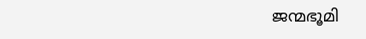ജന്മഭൂമി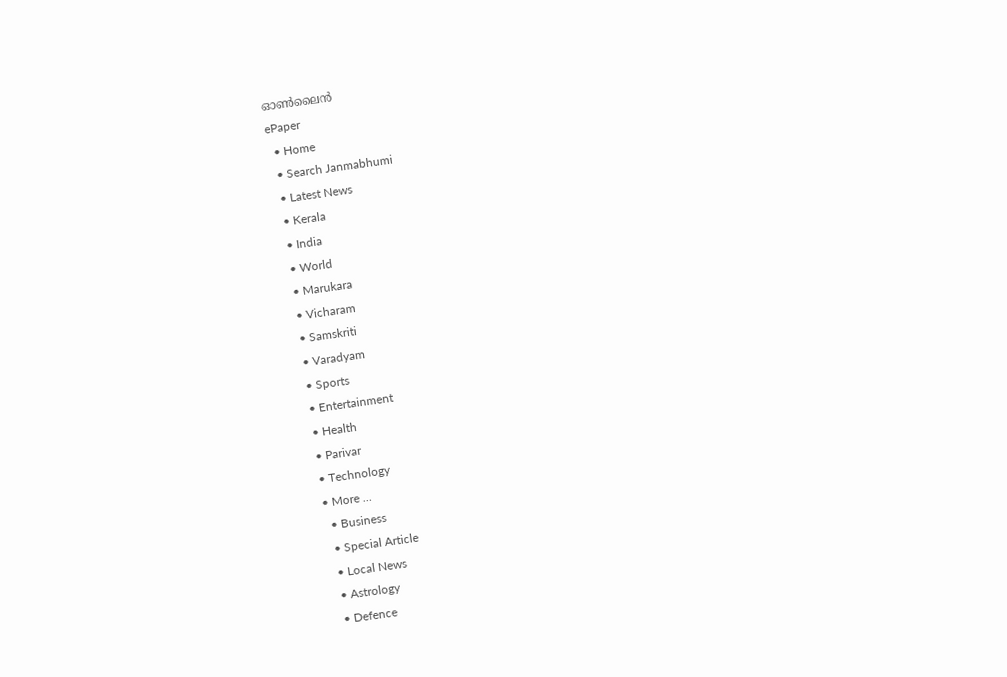ഓണ്‍ലൈന്‍
ePaper
  • Home
  • Search Janmabhumi
  • Latest News
  • Kerala
  • India
  • World
  • Marukara
  • Vicharam
  • Samskriti
  • Varadyam
  • Sports
  • Entertainment
  • Health
  • Parivar
  • Technology
  • More …
    • Business
    • Special Article
    • Local News
    • Astrology
    • Defence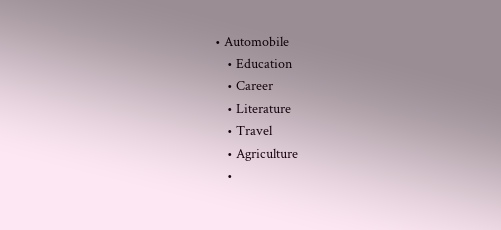• Automobile
    • Education
    • Career
    • Literature
    • Travel
    • Agriculture
    •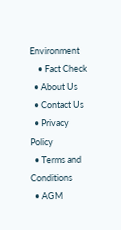Environment
    • Fact Check
  • About Us
  • Contact Us
  • Privacy Policy
  • Terms and Conditions
  • AGM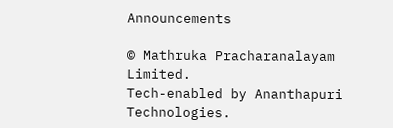Announcements

© Mathruka Pracharanalayam Limited.
Tech-enabled by Ananthapuri Technologies.